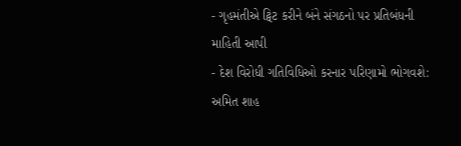- ગૃહમંતીએ ટ્વિટ કરીને બંને સંગઠનો પર પ્રતિબંધની માહિતી આપી
- દેશ વિરોધી ગતિવિધિઓ કરનાર પરિણામો ભોગવશે: અમિત શાહ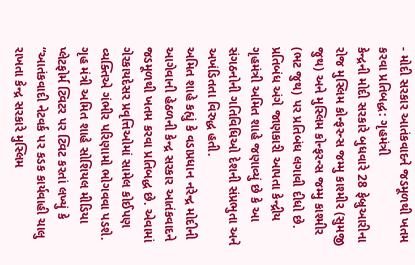- મોદી સરકાર આતંકવાદને જડમૂળથી ખતમ કરવા પ્રતિબદ્ધ: ગૃહમંત્રી
કેન્દ્રની મોદી સરકારે બુધવારે 28 ફેબ્રુઆરીના રોજ મુસ્લિમ કોન્ફરન્સ જમ્મુ કાશ્મીર (સુમજી જુથ) અને મુસ્લિમ કોન્ફરન્સ જમ્મુ કાશ્મીર (ભટ જુથ) પર પ્રતિબંધ લગાવી દીધો છે. પ્રતિબંધ અંગે જાણકારી આપતા કેન્દ્રીય ગૃહમંત્રી અમિત શાહે જણાવ્યું છે કે આ સંગઠનોની ગતિવિધિઓ દેશની સંપ્રભુતા અને અખંડિતતા વિરુદ્ધ હતી.
અમિત શાહે કહ્યું કે વડાપ્રધાન નરેન્દ્ર મોદીની આગેવાની હેઠળની કેન્દ્ર સરકાર આતંકવાદને જડમૂળથી ખતમ કરવા પ્રતિબદ્ધ છે. એવામાં ગેરકાયદેસર પ્રવૃત્તિઓમાં સામેલ કોઈપણ વ્યક્તિએ ગંભીર પરિણામો ભોગવવા પડશે.
ગૃહ મંત્રી અમિત શાહે સોશિયલ મીડિયા પ્લેટફોર્મ ટ્વિટર પર ટ્વિટ કરતાં લખ્યું કે “આતંકવાદી નેટવર્ક પર કડક કાર્યવાહી ચાલુ રાખતા કેન્દ્ર સરકારે મુસ્લિમ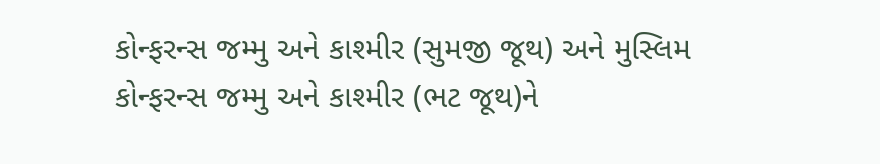કોન્ફરન્સ જમ્મુ અને કાશ્મીર (સુમજી જૂથ) અને મુસ્લિમ કોન્ફરન્સ જમ્મુ અને કાશ્મીર (ભટ જૂથ)ને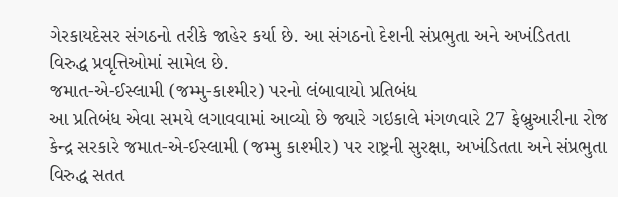ગેરકાયદેસર સંગઠનો તરીકે જાહેર કર્યા છે. આ સંગઠનો દેશની સંપ્રભુતા અને અખંડિતતા વિરુદ્ધ પ્રવૃત્તિઓમાં સામેલ છે.
જમાત-એ-ઈસ્લામી (જમ્મુ-કાશ્મીર) પરનો લંબાવાયો પ્રતિબંધ
આ પ્રતિબંધ એવા સમયે લગાવવામાં આવ્યો છે જ્યારે ગઇકાલે મંગળવારે 27 ફેબ્રુઆરીના રોજ કેન્દ્ર સરકારે જમાત-એ-ઈસ્લામી (જમ્મુ કાશ્મીર) પર રાષ્ટ્રની સુરક્ષા, અખંડિતતા અને સંપ્રભુતા વિરુદ્ધ સતત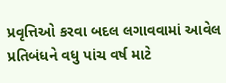પ્રવૃત્તિઓ કરવા બદલ લગાવવામાં આવેલ પ્રતિબંધને વધુ પાંચ વર્ષ માટે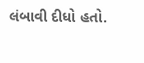લંબાવી દીધો હતો.